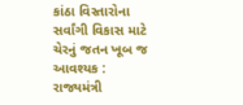કાંઠા વિસ્તારોના સર્વાંગી વિકાસ માટે ચેરનું જતન ખૂબ જ આવશ્યક : રાજ્યમંત્રી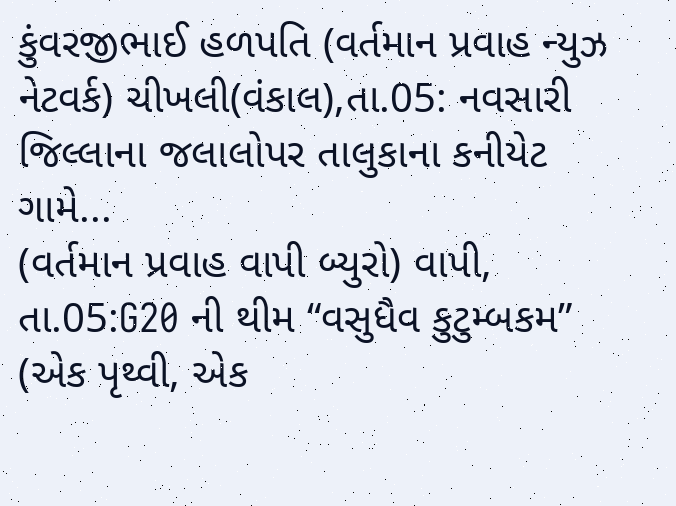કુંવરજીભાઈ હળપતિ (વર્તમાન પ્રવાહ ન્યુઝ નેટવર્ક) ચીખલી(વંકાલ),તા.05: નવસારી જિલ્લાના જલાલોપર તાલુકાના કનીયેટ ગામે...
(વર્તમાન પ્રવાહ વાપી બ્યુરો) વાપી, તા.05:G20 ની થીમ “વસુધૈવ કુટુમ્બકમ” (એક પૃથ્વી, એક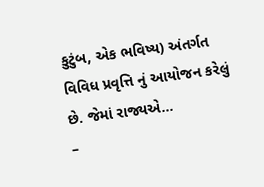કુટુંબ, એક ભવિષ્ય) અંતર્ગત વિવિધ પ્રવૃત્તિ નું આયોજન કરેલું છે. જેમાં રાજ્યએ...
–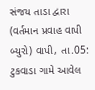સંજય તાડા દ્વારા (વર્તમાન પ્રવાહ વાપી બ્યુરો) વાપી, તા.05: ટુકવાડા ગામે આવેલ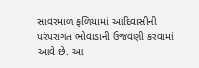સાવરમાળ ફળિયામાં આદિવાસીની પરંપરાગત ભોવાડાની ઉજવણી કરવામાં આવે છે. આ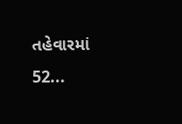તહેવારમાં 52...